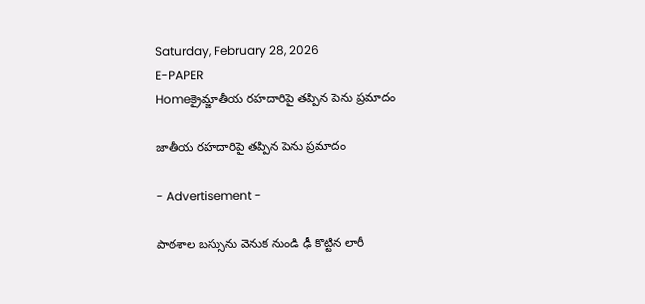Saturday, February 28, 2026
E-PAPER
Homeక్రైమ్జాతీయ రహదారిపై తప్పిన పెను ప్రమాదం

జాతీయ రహదారిపై తప్పిన పెను ప్రమాదం

- Advertisement -

పాఠశాల బస్సును వెనుక నుండి ఢీ కొట్టిన లారీ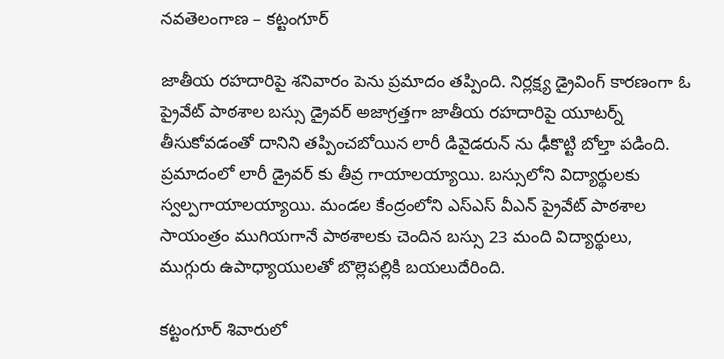నవతెలంగాణ – కట్టంగూర్

జాతీయ రహదారిపై శనివారం పెను ప్రమాదం తప్పింది. నిర్లక్ష్య డ్రైవింగ్ కారణంగా ఓ ప్రైవేట్ పాఠశాల బస్సు డ్రైవర్ అజాగ్రత్తగా జాతీయ రహదారిపై యూటర్న్ తీసుకోవడంతో దానిని తప్పించబోయిన లారీ డివైడరున్ ను ఢీకొట్టి బోల్తా పడింది. ప్రమాదంలో లారీ డ్రైవర్ కు తీవ్ర గాయాలయ్యాయి. బస్సులోని విద్యార్థులకు స్వల్పగాయాలయ్యాయి. మండల కేంద్రంలోని ఎస్ఎస్ వీఎన్ ప్రైవేట్ పాఠశాల సాయంత్రం ముగియగానే పాఠశాలకు చెందిన బస్సు 23 మంది విద్యార్థులు, ముగ్గురు ఉపాధ్యాయులతో బొల్లెపల్లికి బయలుదేరింది.

కట్టంగూర్ శివారులో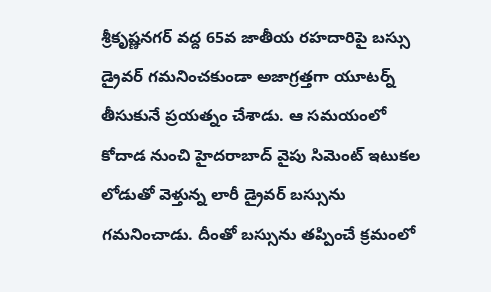శ్రీకృష్ణనగర్ వద్ద 65వ జాతీయ రహదారిపై బస్సు డ్రైవర్ గమనించకుండా అజాగ్రత్తగా యూటర్న్ తీసుకునే ప్రయత్నం చేశాడు. ఆ సమయంలో కోదాడ నుంచి హైదరాబాద్ వైపు సిమెంట్ ఇటుకల లోడుతో వెళ్తున్న లారీ డ్రైవర్ బస్సును గమనించాడు. దీంతో బస్సును తప్పించే క్రమంలో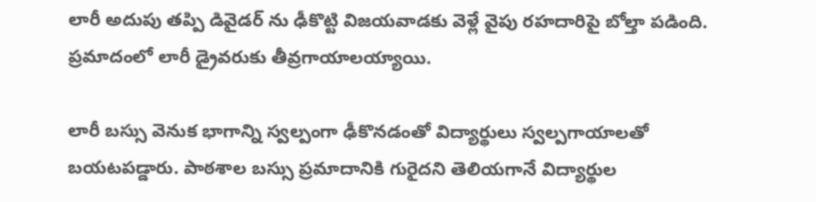లారీ అదుపు తప్పి డివైడర్ ను ఢీకొట్టి విజయవాడకు వెళ్లే వైపు రహదారిపై బోల్తా పడింది. ప్రమాదంలో లారీ డ్రైవరుకు తీవ్రగాయాలయ్యాయి.

లారీ బస్సు వెనుక భాగాన్ని స్వల్పంగా ఢీకొనడంతో విద్యార్థులు స్వల్పగాయాలతో బయటపడ్డారు. పాఠశాల బస్సు ప్రమాదానికి గురైదని తెలియగానే విద్యార్థుల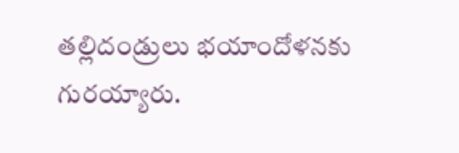తల్లిదండ్రులు భయాందోళనకు గురయ్యారు.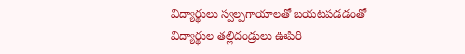విద్యార్థులు స్వల్పగాయాలతో బయటపడడంతో విద్యార్థుల తల్లిదండ్రులు ఊపిరి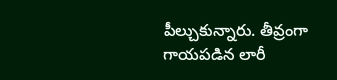పీల్చుకున్నారు. తీవ్రంగా గాయపడిన లారీ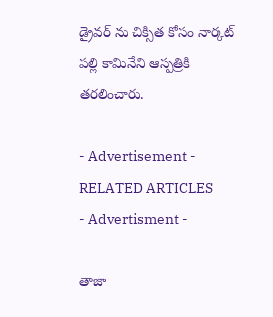డ్రైవర్ ను చిక్సిత కోసం నార్కట్ పల్లి కామినేని ఆస్పత్రికి తరలించారు.

- Advertisement -
RELATED ARTICLES
- Advertisment -

తాజా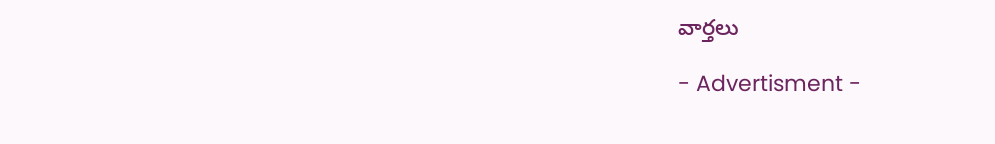వార్తలు

- Advertisment -